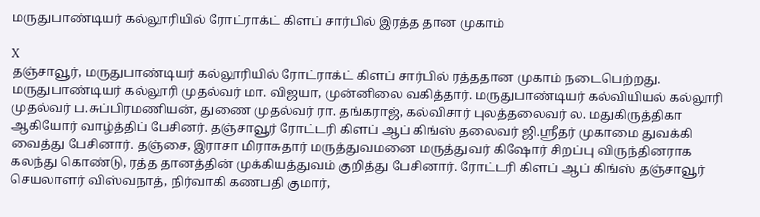மருதுபாண்டியர் கல்லூரியில் ரோட்ராக்ட் கிளப் சார்பில் இரத்த தான முகாம்

X
தஞ்சாவூர், மருதுபாண்டியர் கல்லூரியில் ரோட்ராக்ட் கிளப் சார்பில் ரத்ததான முகாம் நடைபெற்றது. மருதுபாண்டியர் கல்லூரி முதல்வர் மா. விஜயா, முன்னிலை வகித்தார். மருதுபாண்டியர் கல்வியியல் கல்லூரி முதல்வர் ப.சுப்பிரமணியன், துணை முதல்வர் ரா. தங்கராஜ், கல்விசார் புலத்தலைவர் ல. மதுகிருத்திகா ஆகியோர் வாழ்த்திப் பேசினர். தஞ்சாவூர் ரோட்டரி கிளப் ஆப் கிங்ஸ் தலைவர் ஜி.ஸ்ரீதர் முகாமை துவக்கி வைத்து பேசினார். தஞ்சை, இராசா மிராசுதார் மருத்துவமனை மருத்துவர் கிஷோர் சிறப்பு விருந்தினராக கலந்து கொண்டு, ரத்த தானத்தின் முக்கியத்துவம் குறித்து பேசினார். ரோட்டரி கிளப் ஆப் கிங்ஸ் தஞ்சாவூர் செயலாளர் விஸ்வநாத், நிர்வாகி கணபதி குமார்,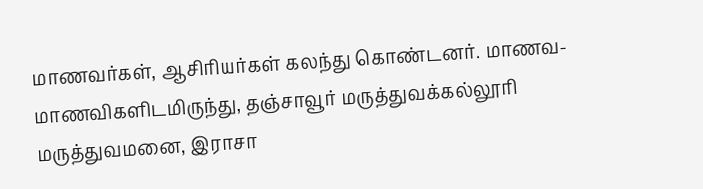மாணவர்கள், ஆசிரியர்கள் கலந்து கொண்டனர். மாணவ-மாணவிகளிடமிருந்து, தஞ்சாவூர் மருத்துவக்கல்லூரி மருத்துவமனை, இராசா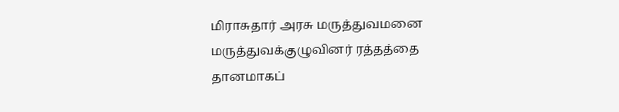மிராசுதார் அரசு மருத்துவமனை மருத்துவக்குழுவினர் ரத்தத்தை தானமாகப்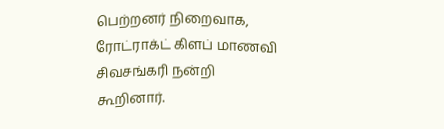பெற்றனர் நிறைவாக, ரோட்ராக்ட் கிளப் மாணவி சிவசங்கரி நன்றி கூறினார்.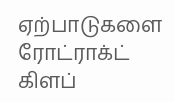ஏற்பாடுகளை ரோட்ராக்ட் கிளப்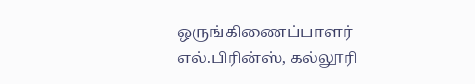ஒருங்கிணைப்பாளர் எல்.பிரின்ஸ், கல்லூரி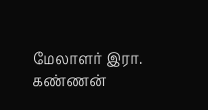மேலாளர் இரா. கண்ணன்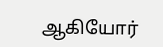ஆகியோர்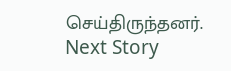செய்திருந்தனர்.
Next Story